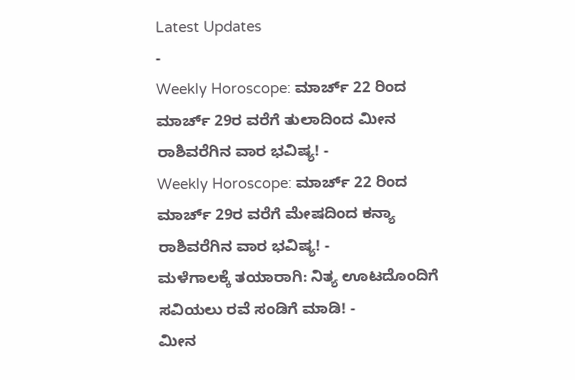Latest Updates
-
Weekly Horoscope: ಮಾರ್ಚ್ 22 ರಿಂದ ಮಾರ್ಚ್ 29ರ ವರೆಗೆ ತುಲಾದಿಂದ ಮೀನ ರಾಶಿವರೆಗಿನ ವಾರ ಭವಿಷ್ಯ! -
Weekly Horoscope: ಮಾರ್ಚ್ 22 ರಿಂದ ಮಾರ್ಚ್ 29ರ ವರೆಗೆ ಮೇಷದಿಂದ ಕನ್ಯಾ ರಾಶಿವರೆಗಿನ ವಾರ ಭವಿಷ್ಯ! -
ಮಳೆಗಾಲಕ್ಕೆ ತಯಾರಾಗಿ: ನಿತ್ಯ ಊಟದೊಂದಿಗೆ ಸವಿಯಲು ರವೆ ಸಂಡಿಗೆ ಮಾಡಿ! -
ಮೀನ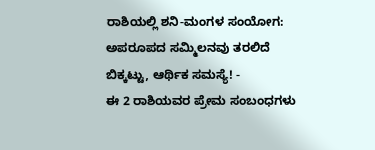ರಾಶಿಯಲ್ಲಿ ಶನಿ-ಮಂಗಳ ಸಂಯೋಗ: ಅಪರೂಪದ ಸಮ್ಮಿಲನವು ತರಲಿದೆ ಬಿಕ್ಕಟ್ಟು, ಆರ್ಥಿಕ ಸಮಸ್ಯೆ! -
ಈ 2 ರಾಶಿಯವರ ಪ್ರೇಮ ಸಂಬಂಧಗಳು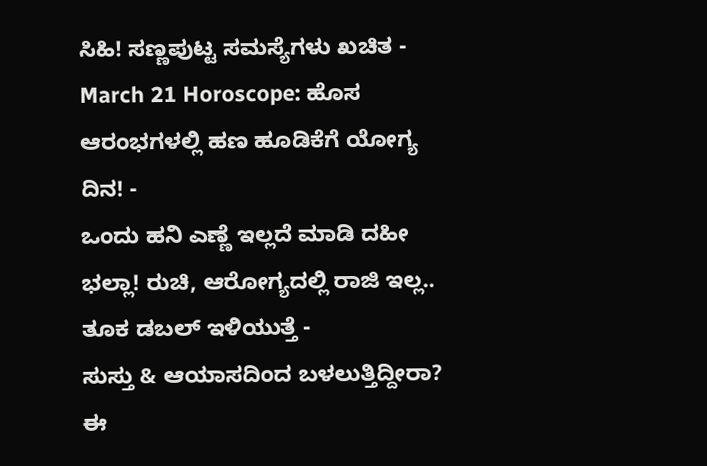ಸಿಹಿ! ಸಣ್ಣಪುಟ್ಟ ಸಮಸ್ಯೆಗಳು ಖಚಿತ -
March 21 Horoscope: ಹೊಸ ಆರಂಭಗಳಲ್ಲಿ ಹಣ ಹೂಡಿಕೆಗೆ ಯೋಗ್ಯ ದಿನ! -
ಒಂದು ಹನಿ ಎಣ್ಣೆ ಇಲ್ಲದೆ ಮಾಡಿ ದಹೀ ಭಲ್ಲಾ! ರುಚಿ, ಆರೋಗ್ಯದಲ್ಲಿ ರಾಜಿ ಇಲ್ಲ.. ತೂಕ ಡಬಲ್ ಇಳಿಯುತ್ತೆ -
ಸುಸ್ತು & ಆಯಾಸದಿಂದ ಬಳಲುತ್ತಿದ್ದೀರಾ? ಈ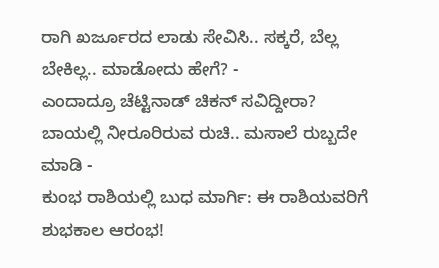ರಾಗಿ ಖರ್ಜೂರದ ಲಾಡು ಸೇವಿಸಿ.. ಸಕ್ಕರೆ, ಬೆಲ್ಲ ಬೇಕಿಲ್ಲ.. ಮಾಡೋದು ಹೇಗೆ? -
ಎಂದಾದ್ರೂ ಚೆಟ್ಟಿನಾಡ್ ಚಿಕನ್ ಸವಿದ್ದೀರಾ? ಬಾಯಲ್ಲಿ ನೀರೂರಿರುವ ರುಚಿ.. ಮಸಾಲೆ ರುಬ್ಬದೇ ಮಾಡಿ -
ಕುಂಭ ರಾಶಿಯಲ್ಲಿ ಬುಧ ಮಾರ್ಗಿ: ಈ ರಾಶಿಯವರಿಗೆ ಶುಭಕಾಲ ಆರಂಭ!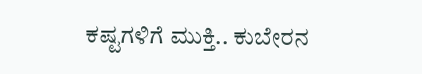ಕಷ್ಟಗಳಿಗೆ ಮುಕ್ತಿ.. ಕುಬೇರನ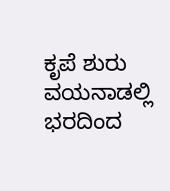ಕೃಪೆ ಶುರು
ವಯನಾಡಲ್ಲಿ ಭರದಿಂದ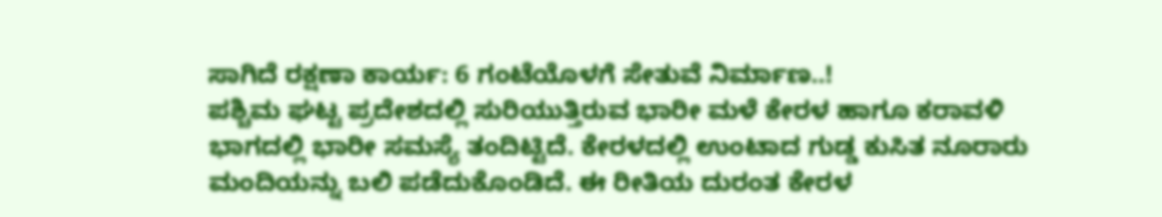ಸಾಗಿದೆ ರಕ್ಷಣಾ ಕಾರ್ಯ: 6 ಗಂಟೆಯೊಳಗೆ ಸೇತುವೆ ನಿರ್ಮಾಣ..!
ಪಶ್ಚಿಮ ಘಟ್ಟ ಪ್ರದೇಶದಲ್ಲಿ ಸುರಿಯುತ್ತಿರುವ ಭಾರೀ ಮಳೆ ಕೇರಳ ಹಾಗೂ ಕರಾವಳಿ ಭಾಗದಲ್ಲಿ ಭಾರೀ ಸಮಸ್ಯೆ ತಂದಿಟ್ಟಿದೆ. ಕೇರಳದಲ್ಲಿ ಉಂಟಾದ ಗುಡ್ಡ ಕುಸಿತ ನೂರಾರು ಮಂದಿಯನ್ನು ಬಲಿ ಪಡೆದುಕೊಂಡಿದೆ. ಈ ರೀತಿಯ ದುರಂತ ಕೇರಳ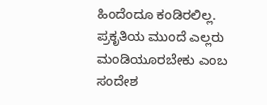ಹಿಂದೆಂದೂ ಕಂಡಿರಲಿಲ್ಲ. ಪ್ರಕೃತಿಯ ಮುಂದೆ ಎಲ್ಲರು ಮಂಡಿಯೂರಬೇಕು ಎಂಬ ಸಂದೇಶ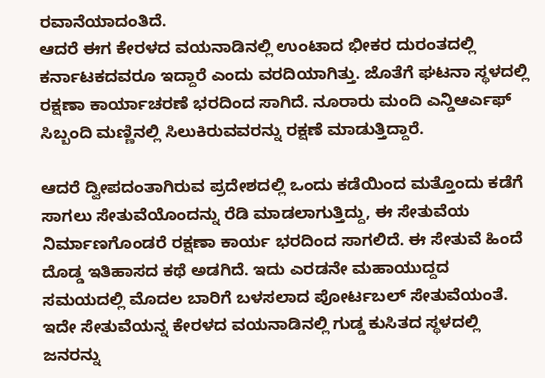ರವಾನೆಯಾದಂತಿದೆ.
ಆದರೆ ಈಗ ಕೇರಳದ ವಯನಾಡಿನಲ್ಲಿ ಉಂಟಾದ ಭೀಕರ ದುರಂತದಲ್ಲಿ ಕರ್ನಾಟಕದವರೂ ಇದ್ದಾರೆ ಎಂದು ವರದಿಯಾಗಿತ್ತು. ಜೊತೆಗೆ ಘಟನಾ ಸ್ಥಳದಲ್ಲಿ ರಕ್ಷಣಾ ಕಾರ್ಯಾಚರಣೆ ಭರದಿಂದ ಸಾಗಿದೆ. ನೂರಾರು ಮಂದಿ ಎನ್ಡಿಆರ್ಎಫ್ ಸಿಬ್ಬಂದಿ ಮಣ್ಣಿನಲ್ಲಿ ಸಿಲುಕಿರುವವರನ್ನು ರಕ್ಷಣೆ ಮಾಡುತ್ತಿದ್ದಾರೆ.

ಆದರೆ ದ್ವೀಪದಂತಾಗಿರುವ ಪ್ರದೇಶದಲ್ಲಿ ಒಂದು ಕಡೆಯಿಂದ ಮತ್ತೊಂದು ಕಡೆಗೆ ಸಾಗಲು ಸೇತುವೆಯೊಂದನ್ನು ರೆಡಿ ಮಾಡಲಾಗುತ್ತಿದ್ದು, ಈ ಸೇತುವೆಯ ನಿರ್ಮಾಣಗೊಂಡರೆ ರಕ್ಷಣಾ ಕಾರ್ಯ ಭರದಿಂದ ಸಾಗಲಿದೆ. ಈ ಸೇತುವೆ ಹಿಂದೆ ದೊಡ್ಡ ಇತಿಹಾಸದ ಕಥೆ ಅಡಗಿದೆ. ಇದು ಎರಡನೇ ಮಹಾಯುದ್ದದ ಸಮಯದಲ್ಲಿ ಮೊದಲ ಬಾರಿಗೆ ಬಳಸಲಾದ ಪೋರ್ಟಬಲ್ ಸೇತುವೆಯಂತೆ.
ಇದೇ ಸೇತುವೆಯನ್ನ ಕೇರಳದ ವಯನಾಡಿನಲ್ಲಿ ಗುಡ್ಡ ಕುಸಿತದ ಸ್ಥಳದಲ್ಲಿ ಜನರನ್ನು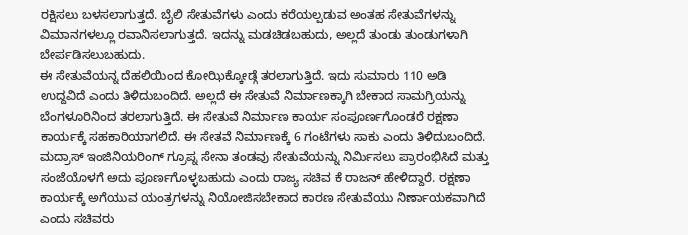ರಕ್ಷಿಸಲು ಬಳಸಲಾಗುತ್ತದೆ. ಬೈಲಿ ಸೇತುವೆಗಳು ಎಂದು ಕರೆಯಲ್ಪಡುವ ಅಂತಹ ಸೇತುವೆಗಳನ್ನು ವಿಮಾನಗಳಲ್ಲೂ ರವಾನಿಸಲಾಗುತ್ತದೆ. ಇದನ್ನು ಮಡಚಿಡಬಹುದು, ಅಲ್ಲದೆ ತುಂಡು ತುಂಡುಗಳಾಗಿ ಬೇರ್ಪಡಿಸಲುಬಹುದು.
ಈ ಸೇತುವೆಯನ್ನ ದೆಹಲಿಯಿಂದ ಕೋಝಿಕ್ಕೋಡ್ಗೆ ತರಲಾಗುತ್ತಿದೆ. ಇದು ಸುಮಾರು 110 ಅಡಿ ಉದ್ದವಿದೆ ಎಂದು ತಿಳಿದುಬಂದಿದೆ. ಅಲ್ಲದೆ ಈ ಸೇತುವೆ ನಿರ್ಮಾಣಕ್ಕಾಗಿ ಬೇಕಾದ ಸಾಮಗ್ರಿಯನ್ನು ಬೆಂಗಳೂರಿನಿಂದ ತರಲಾಗುತ್ತಿದೆ. ಈ ಸೇತುವೆ ನಿರ್ಮಾಣ ಕಾರ್ಯ ಸಂಪೂರ್ಣಗೊಂಡರೆ ರಕ್ಷಣಾ ಕಾರ್ಯಕ್ಕೆ ಸಹಕಾರಿಯಾಗಲಿದೆ. ಈ ಸೇತವೆ ನಿರ್ಮಾಣಕ್ಕೆ 6 ಗಂಟೆಗಳು ಸಾಕು ಎಂದು ತಿಳಿದುಬಂದಿದೆ.
ಮದ್ರಾಸ್ ಇಂಜಿನಿಯರಿಂಗ್ ಗ್ರೂಪ್ನ ಸೇನಾ ತಂಡವು ಸೇತುವೆಯನ್ನು ನಿರ್ಮಿಸಲು ಪ್ರಾರಂಭಿಸಿದೆ ಮತ್ತು ಸಂಜೆಯೊಳಗೆ ಅದು ಪೂರ್ಣಗೊಳ್ಳಬಹುದು ಎಂದು ರಾಜ್ಯ ಸಚಿವ ಕೆ ರಾಜನ್ ಹೇಳಿದ್ದಾರೆ. ರಕ್ಷಣಾ ಕಾರ್ಯಕ್ಕೆ ಅಗೆಯುವ ಯಂತ್ರಗಳನ್ನು ನಿಯೋಜಿಸಬೇಕಾದ ಕಾರಣ ಸೇತುವೆಯು ನಿರ್ಣಾಯಕವಾಗಿದೆ ಎಂದು ಸಚಿವರು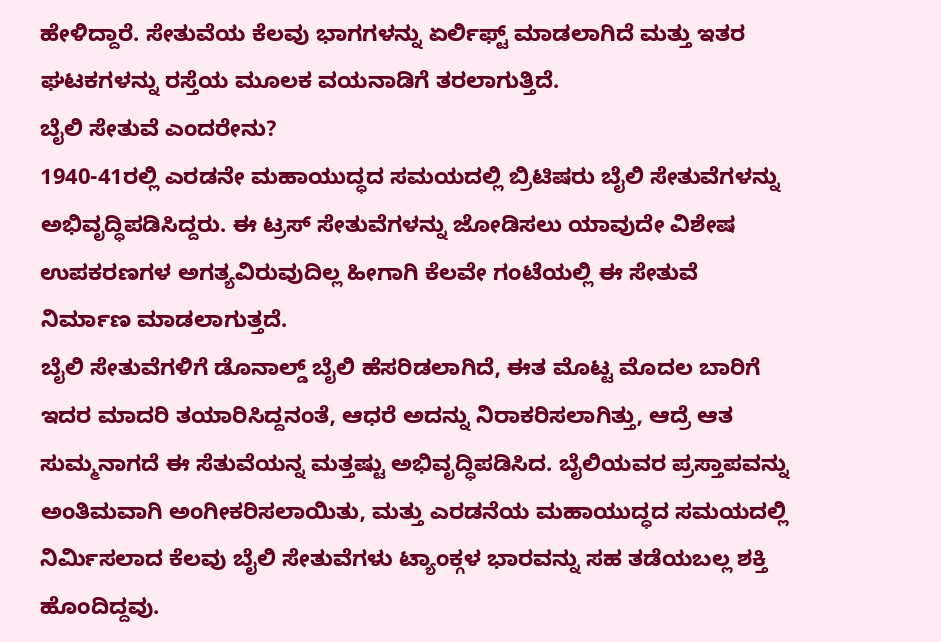ಹೇಳಿದ್ದಾರೆ. ಸೇತುವೆಯ ಕೆಲವು ಭಾಗಗಳನ್ನು ಏರ್ಲಿಫ್ಟ್ ಮಾಡಲಾಗಿದೆ ಮತ್ತು ಇತರ ಘಟಕಗಳನ್ನು ರಸ್ತೆಯ ಮೂಲಕ ವಯನಾಡಿಗೆ ತರಲಾಗುತ್ತಿದೆ.
ಬೈಲಿ ಸೇತುವೆ ಎಂದರೇನು?
1940-41ರಲ್ಲಿ ಎರಡನೇ ಮಹಾಯುದ್ಧದ ಸಮಯದಲ್ಲಿ ಬ್ರಿಟಿಷರು ಬೈಲಿ ಸೇತುವೆಗಳನ್ನು ಅಭಿವೃದ್ಧಿಪಡಿಸಿದ್ದರು. ಈ ಟ್ರಸ್ ಸೇತುವೆಗಳನ್ನು ಜೋಡಿಸಲು ಯಾವುದೇ ವಿಶೇಷ ಉಪಕರಣಗಳ ಅಗತ್ಯವಿರುವುದಿಲ್ಲ ಹೀಗಾಗಿ ಕೆಲವೇ ಗಂಟೆಯಲ್ಲಿ ಈ ಸೇತುವೆ ನಿರ್ಮಾಣ ಮಾಡಲಾಗುತ್ತದೆ.
ಬೈಲಿ ಸೇತುವೆಗಳಿಗೆ ಡೊನಾಲ್ಡ್ ಬೈಲಿ ಹೆಸರಿಡಲಾಗಿದೆ, ಈತ ಮೊಟ್ಟ ಮೊದಲ ಬಾರಿಗೆ ಇದರ ಮಾದರಿ ತಯಾರಿಸಿದ್ದನಂತೆ, ಆಧರೆ ಅದನ್ನು ನಿರಾಕರಿಸಲಾಗಿತ್ತು, ಆದ್ರೆ ಆತ ಸುಮ್ಮನಾಗದೆ ಈ ಸೆತುವೆಯನ್ನ ಮತ್ತಷ್ಟು ಅಭಿವೃದ್ಧಿಪಡಿಸಿದ. ಬೈಲಿಯವರ ಪ್ರಸ್ತಾಪವನ್ನು ಅಂತಿಮವಾಗಿ ಅಂಗೀಕರಿಸಲಾಯಿತು, ಮತ್ತು ಎರಡನೆಯ ಮಹಾಯುದ್ಧದ ಸಮಯದಲ್ಲಿ ನಿರ್ಮಿಸಲಾದ ಕೆಲವು ಬೈಲಿ ಸೇತುವೆಗಳು ಟ್ಯಾಂಕ್ಗಳ ಭಾರವನ್ನು ಸಹ ತಡೆಯಬಲ್ಲ ಶಕ್ತಿ ಹೊಂದಿದ್ದವು.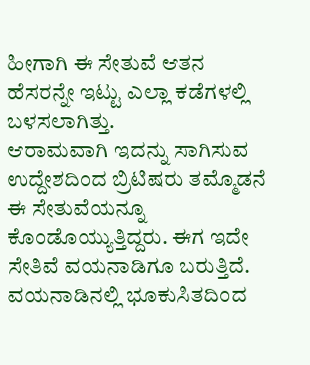ಹೀಗಾಗಿ ಈ ಸೇತುವೆ ಆತನ ಹೆಸರನ್ನೇ ಇಟ್ಟು ಎಲ್ಲಾ ಕಡೆಗಳಲ್ಲಿ ಬಳಸಲಾಗಿತ್ತು.
ಆರಾಮವಾಗಿ ಇದನ್ನು ಸಾಗಿಸುವ ಉದ್ದೇಶದಿಂದ ಬ್ರಿಟಿಷರು ತಮ್ಮೊಡನೆ ಈ ಸೇತುವೆಯನ್ನೂ ಕೊಂಡೊಯ್ಯುತ್ತಿದ್ದರು. ಈಗ ಇದೇ ಸೇತಿವೆ ವಯನಾಡಿಗೂ ಬರುತ್ತಿದೆ.
ವಯನಾಡಿನಲ್ಲಿ ಭೂಕುಸಿತದಿಂದ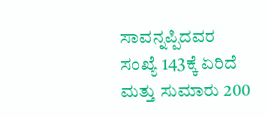ಸಾವನ್ನಪ್ಪಿದವರ ಸಂಖ್ಯೆ 143ಕ್ಕೆ ಏರಿದೆ ಮತ್ತು ಸುಮಾರು 200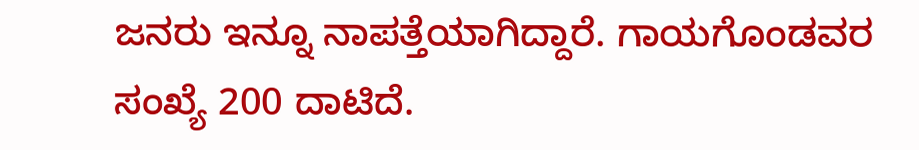ಜನರು ಇನ್ನೂ ನಾಪತ್ತೆಯಾಗಿದ್ದಾರೆ. ಗಾಯಗೊಂಡವರ ಸಂಖ್ಯೆ 200 ದಾಟಿದೆ.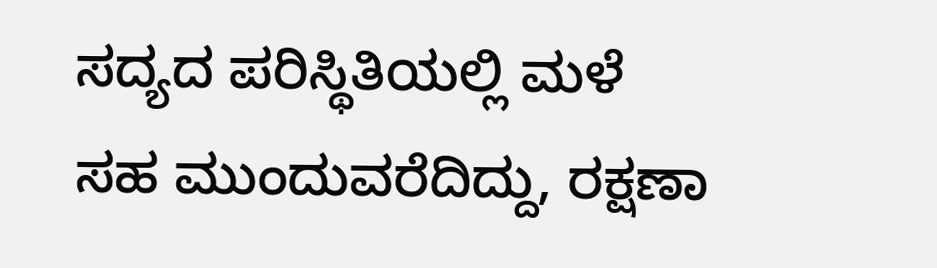ಸದ್ಯದ ಪರಿಸ್ಥಿತಿಯಲ್ಲಿ ಮಳೆ ಸಹ ಮುಂದುವರೆದಿದ್ದು, ರಕ್ಷಣಾ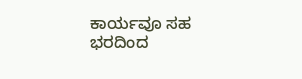ಕಾರ್ಯವೂ ಸಹ ಭರದಿಂದ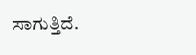ಸಾಗುತ್ತಿದೆ.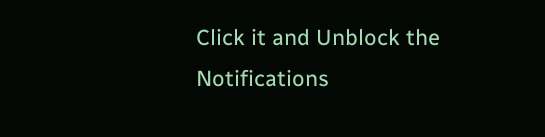Click it and Unblock the Notifications